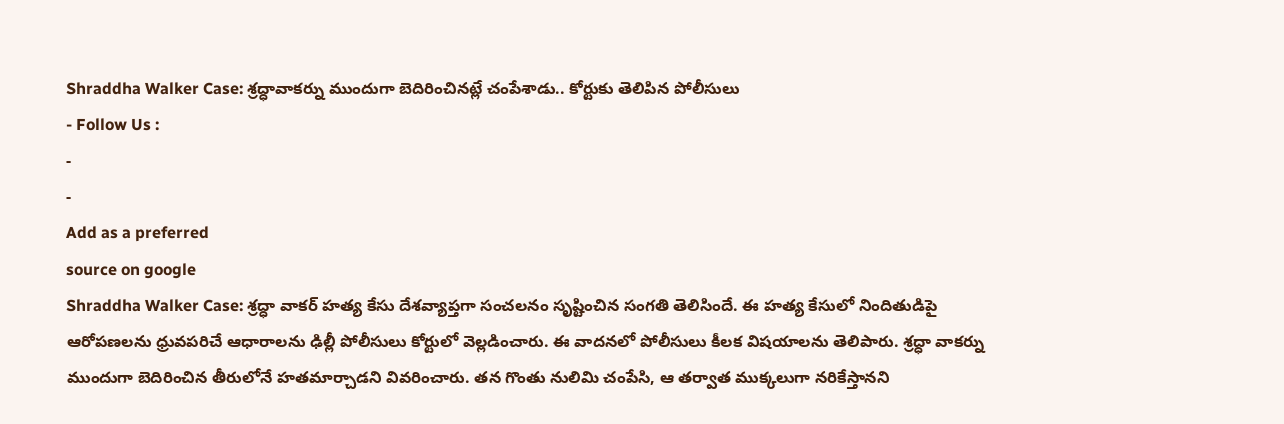Shraddha Walker Case: శ్రద్ధావాకర్ను ముందుగా బెదిరించినట్లే చంపేశాడు.. కోర్టుకు తెలిపిన పోలీసులు
- Follow Us :
-
-
Add as a preferred
source on google
Shraddha Walker Case: శ్రద్ధా వాకర్ హత్య కేసు దేశవ్యాప్తగా సంచలనం సృష్టించిన సంగతి తెలిసిందే. ఈ హత్య కేసులో నిందితుడిపై ఆరోపణలను ధ్రువపరిచే ఆధారాలను ఢిల్లీ పోలీసులు కోర్టులో వెల్లడించారు. ఈ వాదనలో పోలీసులు కీలక విషయాలను తెలిపారు. శ్రద్ధా వాకర్ను ముందుగా బెదిరించిన తీరులోనే హతమార్చాడని వివరించారు. తన గొంతు నులిమి చంపేసి, ఆ తర్వాత ముక్కలుగా నరికేస్తానని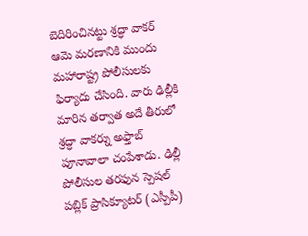బెదిరించినట్టు శ్రద్ధా వాకర్ ఆమె మరణానికి ముందు మహారాష్ట్ర పోలీసులకు ఫిర్యాదు చేసింది. వారు ఢిల్లీకి మారిన తర్వాత అదే తీరులో శ్రద్ధా వాకర్ను అఫ్తాబ్ పూనావాలా చంపేశాడు. ఢిల్లీ పోలీసుల తరఫున స్పెషల్ పబ్లిక్ ప్రాసిక్యూటర్ (ఎస్పీపీ)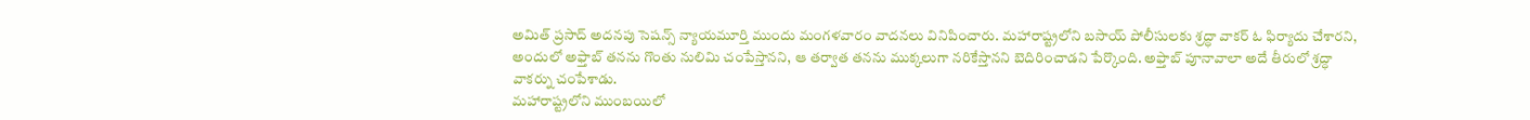అమిత్ ప్రసాద్ అదనపు సెషన్స్ న్యాయమూర్తి ముందు మంగళవారం వాదనలు వినిపించారు. మహారాష్ట్రలోని బసాయ్ పోలీసులకు శ్రద్ధా వాకర్ ఓ ఫిర్యాదు చేశారని, అందులో అఫ్తాబ్ తనను గొంతు నులిమి చంపేస్తానని, ఆ తర్వాత తనను ముక్కలుగా నరికేస్తానని బెదిరించాడని పేర్కొంది. అఫ్తాబ్ పూనావాలా అదే తీరులో శ్రద్ధా వాకర్ను చంపేశాడు.
మహారాష్ట్రలోని ముంబయిలో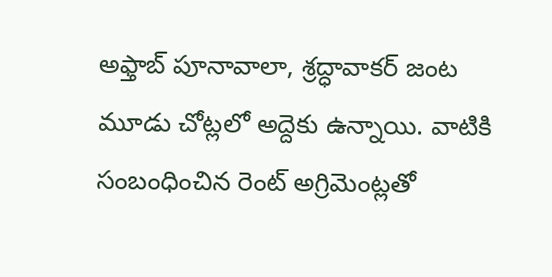అఫ్తాబ్ పూనావాలా, శ్రద్ధావాకర్ జంట మూడు చోట్లలో అద్దెకు ఉన్నాయి. వాటికి సంబంధించిన రెంట్ అగ్రిమెంట్లతో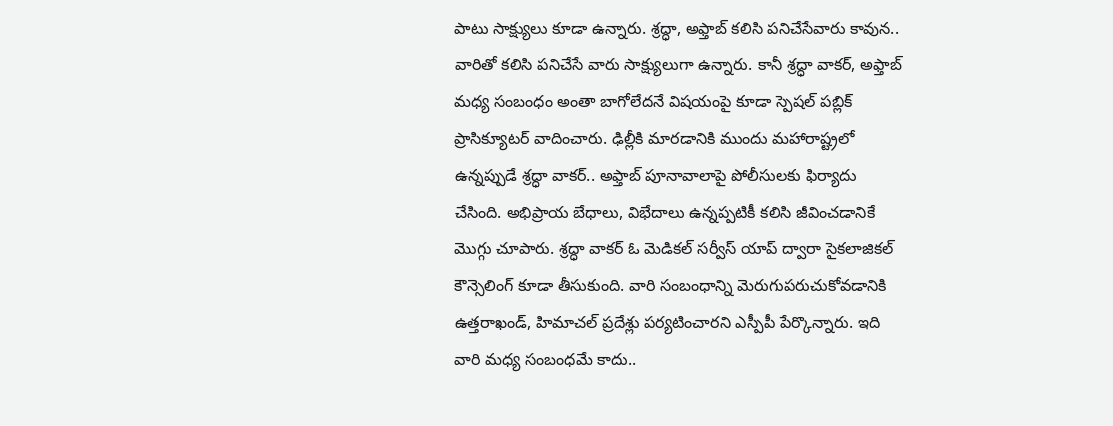పాటు సాక్ష్యులు కూడా ఉన్నారు. శ్రద్ధా, అఫ్తాబ్ కలిసి పనిచేసేవారు కావున.. వారితో కలిసి పనిచేసే వారు సాక్ష్యులుగా ఉన్నారు. కానీ శ్రద్ధా వాకర్, అఫ్తాబ్ మధ్య సంబంధం అంతా బాగోలేదనే విషయంపై కూడా స్పెషల్ పబ్లిక్ ప్రాసిక్యూటర్ వాదించారు. ఢిల్లీకి మారడానికి ముందు మహారాష్ట్రలో ఉన్నప్పుడే శ్రద్ధా వాకర్.. అఫ్తాబ్ పూనావాలాపై పోలీసులకు ఫిర్యాదు చేసింది. అభిప్రాయ బేధాలు, విభేదాలు ఉన్నప్పటికీ కలిసి జీవించడానికే మొగ్గు చూపారు. శ్రద్ధా వాకర్ ఓ మెడికల్ సర్వీస్ యాప్ ద్వారా సైకలాజికల్ కౌన్సెలింగ్ కూడా తీసుకుంది. వారి సంబంధాన్ని మెరుగుపరుచుకోవడానికి ఉత్తరాఖండ్, హిమాచల్ ప్రదేశ్లు పర్యటించారని ఎస్పీపీ పేర్కొన్నారు. ఇది వారి మధ్య సంబంధమే కాదు..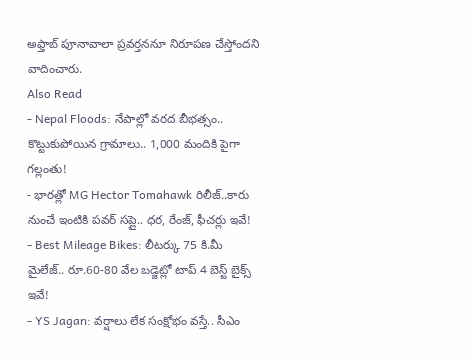అఫ్తాబ్ పూనావాలా ప్రవర్తననూ నిరూపణ చేస్తోందని వాదించారు.
Also Read
- Nepal Floods: నేపాల్లో వరద బీభత్సం.. కొట్టుకుపోయిన గ్రామాలు.. 1,000 మందికి పైగా గల్లంతు!
- భారత్లో MG Hector Tomahawk రిలీజ్..కారు నుంచే ఇంటికి పవర్ సప్లై.. ధర, రేంజ్, ఫీచర్లు ఇవే!
- Best Mileage Bikes: లీటర్కు 75 కి.మీ మైలేజ్.. రూ.60-80 వేల బడ్జెట్లో టాప్ 4 బెస్ట్ బైక్స్ ఇవే!
- YS Jagan: వర్షాలు లేక సంక్షోభం వస్తే.. సీఎం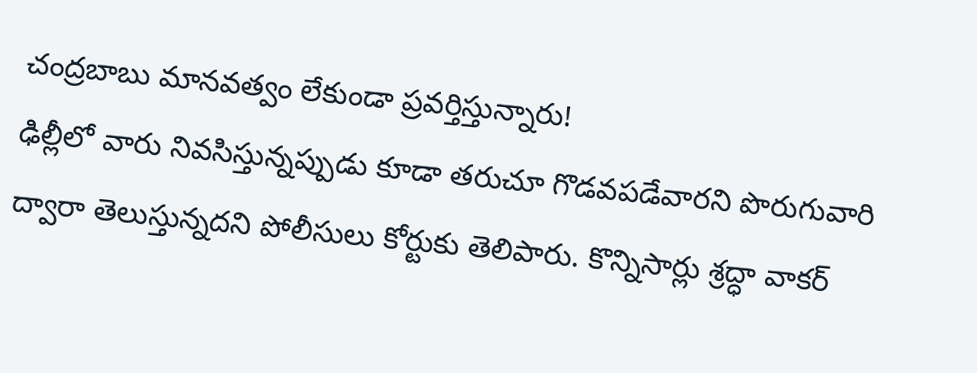చంద్రబాబు మానవత్వం లేకుండా ప్రవర్తిస్తున్నారు!
ఢిల్లీలో వారు నివసిస్తున్నప్పుడు కూడా తరుచూ గొడవపడేవారని పొరుగువారి ద్వారా తెలుస్తున్నదని పోలీసులు కోర్టుకు తెలిపారు. కొన్నిసార్లు శ్రద్ధా వాకర్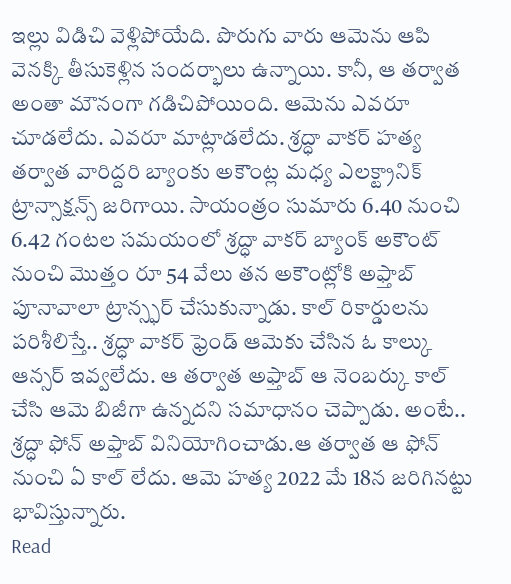ఇల్లు విడిచి వెళ్లిపోయేది. పొరుగు వారు ఆమెను ఆపి వెనక్కి తీసుకెళ్లిన సందర్భాలు ఉన్నాయి. కానీ, ఆ తర్వాత అంతా మౌనంగా గడిచిపోయింది. ఆమెను ఎవరూ చూడలేదు. ఎవరూ మాట్లాడలేదు. శ్రద్ధా వాకర్ హత్య తర్వాత వారిద్దరి బ్యాంకు అకౌంట్ల మధ్య ఎలక్ట్రానిక్ ట్రాన్సాక్షన్స్ జరిగాయి. సాయంత్రం సుమారు 6.40 నుంచి 6.42 గంటల సమయంలో శ్రద్ధా వాకర్ బ్యాంక్ అకౌంట్ నుంచి మొత్తం రూ 54 వేలు తన అకౌంట్లోకి అఫ్తాబ్ పూనావాలా ట్రాన్స్ఫర్ చేసుకున్నాడు. కాల్ రికార్డులను పరిశీలిస్తే.. శ్రద్ధా వాకర్ ఫ్రెండ్ ఆమెకు చేసిన ఓ కాల్కు ఆన్సర్ ఇవ్వలేదు. ఆ తర్వాత అఫ్తాబ్ ఆ నెంబర్కు కాల్ చేసి ఆమె బిజీగా ఉన్నదని సమాధానం చెప్పాడు. అంటే.. శ్రద్ధా ఫోన్ అఫ్తాబ్ వినియోగించాడు.ఆ తర్వాత ఆ ఫోన్ నుంచి ఏ కాల్ లేదు. ఆమె హత్య 2022 మే 18న జరిగినట్టు భావిస్తున్నారు.
Read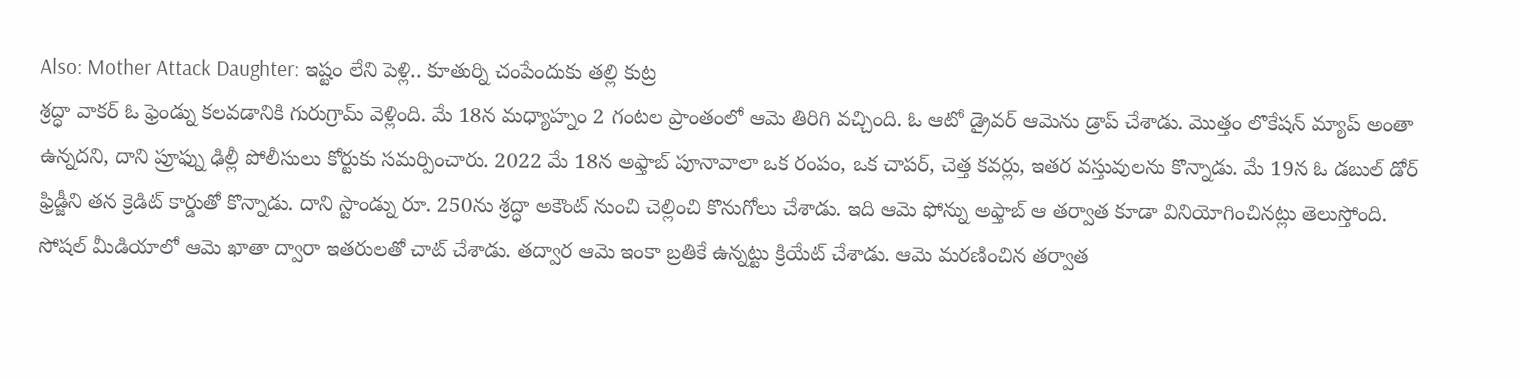Also: Mother Attack Daughter: ఇష్టం లేని పెళ్లి.. కూతుర్ని చంపేందుకు తల్లి కుట్ర
శ్రద్ధా వాకర్ ఓ ఫ్రెండ్ను కలవడానికి గురుగ్రామ్ వెళ్లింది. మే 18న మధ్యాహ్నం 2 గంటల ప్రాంతంలో ఆమె తిరిగి వచ్చింది. ఓ ఆటో డ్రైవర్ ఆమెను డ్రాప్ చేశాడు. మొత్తం లొకేషన్ మ్యాప్ అంతా ఉన్నదని, దాని ప్రూఫ్ను ఢిల్లీ పోలీసులు కోర్టుకు సమర్పించారు. 2022 మే 18న అఫ్తాబ్ పూనావాలా ఒక రంపం, ఒక చాపర్, చెత్త కవర్లు, ఇతర వస్తువులను కొన్నాడు. మే 19న ఓ డబుల్ డోర్ ఫ్రిడ్జీని తన క్రెడిట్ కార్డుతో కొన్నాడు. దాని స్టాండ్ను రూ. 250ను శ్రద్ధా అకౌంట్ నుంచి చెల్లించి కొనుగోలు చేశాడు. ఇది ఆమె ఫోన్ను అఫ్తాబ్ ఆ తర్వాత కూడా వినియోగించినట్లు తెలుస్తోంది.
సోషల్ మీడియాలో ఆమె ఖాతా ద్వారా ఇతరులతో చాట్ చేశాడు. తద్వార ఆమె ఇంకా బ్రతికే ఉన్నట్టు క్రియేట్ చేశాడు. ఆమె మరణించిన తర్వాత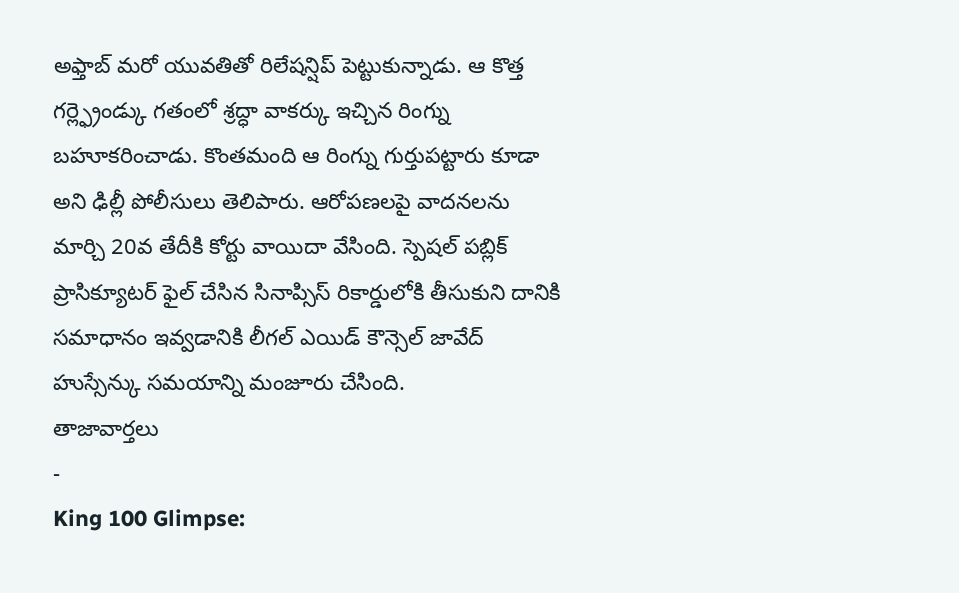అఫ్తాబ్ మరో యువతితో రిలేషన్షిప్ పెట్టుకున్నాడు. ఆ కొత్త గర్ల్ఫ్రెండ్కు గతంలో శ్రద్ధా వాకర్కు ఇచ్చిన రింగ్ను బహూకరించాడు. కొంతమంది ఆ రింగ్ను గుర్తుపట్టారు కూడా అని ఢిల్లీ పోలీసులు తెలిపారు. ఆరోపణలపై వాదనలను మార్చి 20వ తేదీకి కోర్టు వాయిదా వేసింది. స్పెషల్ పబ్లిక్ ప్రాసిక్యూటర్ ఫైల్ చేసిన సినాప్సిస్ రికార్డులోకి తీసుకుని దానికి సమాధానం ఇవ్వడానికి లీగల్ ఎయిడ్ కౌన్సెల్ జావేద్ హుస్సేన్కు సమయాన్ని మంజూరు చేసింది.
తాజావార్తలు
-
King 100 Glimpse: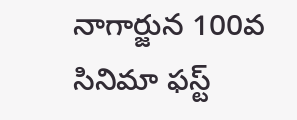నాగార్జున 100వ సినిమా ఫస్ట్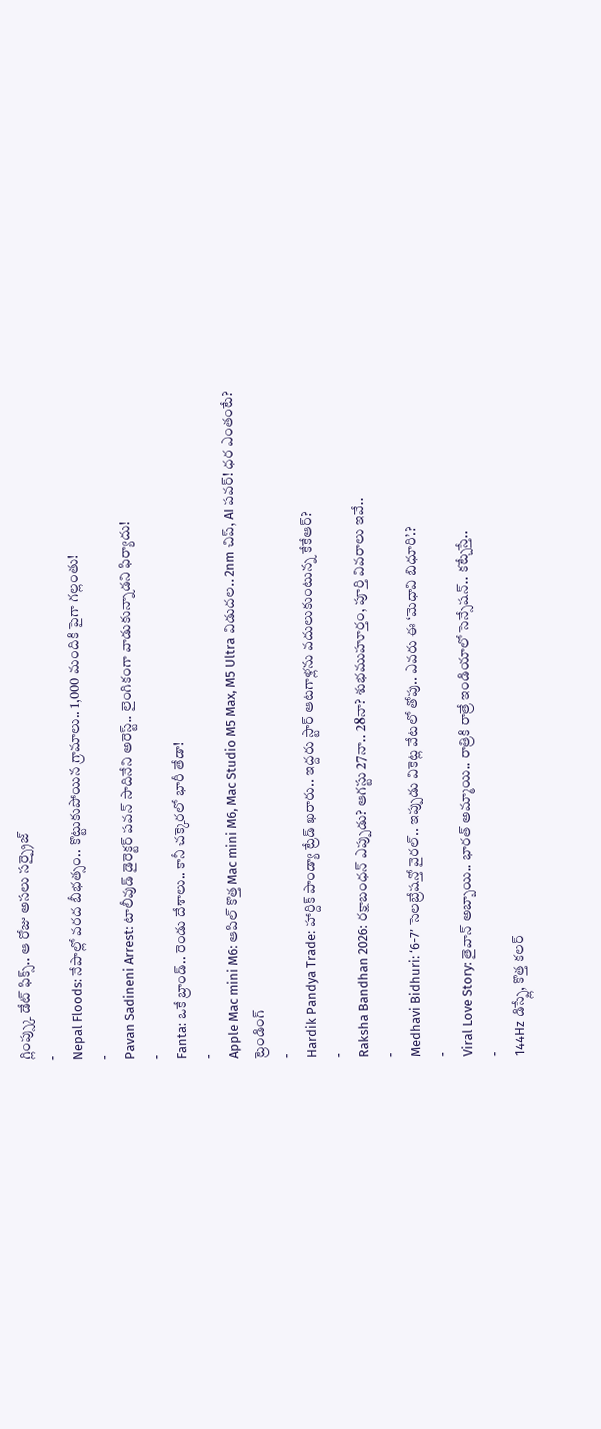గ్లింప్స్కు డేట్ ఫిక్స్.. ఆ రోజు అసలు సర్ప్రైజ్
-
Nepal Floods: నేపాల్లో వరద బీభత్సం.. కొట్టుకుపోయిన గ్రామాలు.. 1,000 మందికి పైగా గల్లంతు!
-
Pavan Sadineni Arrest: టాలీవుడ్ డైరెక్టర్ పవన్ సాదినేని అరెస్ట్.. లైంగికంగా వాడుకున్నాడని ఫిర్యాదు!
-
Fanta: ఒకే బ్రాండ్.. రెండు దేశాలు.. కానీ చక్కెరలో భారీ తేడా!
-
Apple Mac mini M6: ఆపిల్ కొత్త Mac mini M6, Mac Studio M5 Max, M5 Ultra విడుదల.. 2nm చిప్, AI పవర్! ధర ఎంతంటే?
ట్రెండింగ్
-
Hardik Pandya Trade: హార్దిక్ పాండ్యా ట్రేడ్ ఖరారు.. ఇద్దరు స్టార్ ఆటగాళ్లను వదులుకుంటున్న కేకేఆర్?
-
Raksha Bandhan 2026: రక్షాబంధన్ ఎప్పుడు? ఆగస్టు 27నా.. 28నా? శుభముహూర్తం, పూర్తి వివరాలు ఇవే..
-
Medhavi Bidhuri: ‘6-7’ సెలబ్రేషన్తో వైరల్.. ఇప్పుడు వికెట్ల వేటలో తోపు.. ఎవరు ఈ ‘మెధావి బిధూరి’.?
-
Viral Love Story: తైవాన్ అబ్బాయి.. భారత్ అమ్మాయి.. రాత్రికి రాత్రే ఇండియాలో సెన్సేషన్.. కట్చేస్తే..
-
144Hz డిస్ప్లే, కొత్త కలర్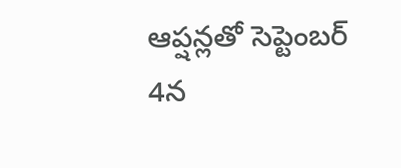ఆప్షన్లతో సెప్టెంబర్ 4న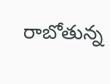రాబోతున్న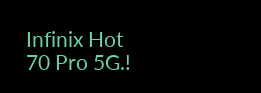Infinix Hot 70 Pro 5G.!